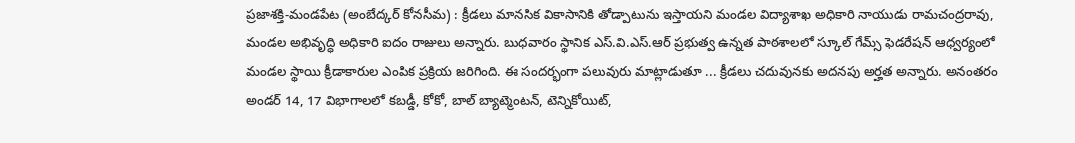ప్రజాశక్తి-మండపేట (అంబేద్కర్ కోనసీమ) : క్రీడలు మానసిక వికాసానికి తోడ్పాటును ఇస్తాయని మండల విద్యాశాఖ అధికారి నాయుడు రామచంద్రరావు, మండల అభివృద్ధి అధికారి ఐదం రాజులు అన్నారు. బుధవారం స్థానిక ఎస్.వి.ఎస్.ఆర్ ప్రభుత్వ ఉన్నత పాఠశాలలో స్కూల్ గేమ్స్ ఫెడరేషన్ ఆధ్వర్యంలో మండల స్థాయి క్రీడాకారుల ఎంపిక ప్రక్రియ జరిగింది. ఈ సందర్భంగా పలువురు మాట్లాడుతూ ... క్రీడలు చదువునకు అదనపు అర్హత అన్నారు. అనంతరం అండర్ 14, 17 విభాగాలలో కబడ్డీ, కోకో, బాల్ బ్యాట్మెంటన్, టెన్నికోయిట్,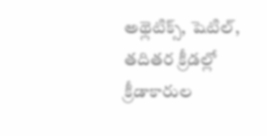అథ్లెటిక్స్, షెటిల్, తదితర క్రీడల్లో క్రీడాకారుల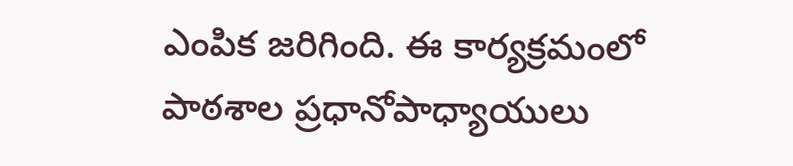ఎంపిక జరిగింది. ఈ కార్యక్రమంలో పాఠశాల ప్రధానోపాధ్యాయులు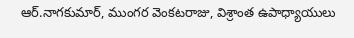ఆర్.నాగకుమార్, ముంగర వెంకటరాజు, విశ్రాంత ఉపాధ్యాయులు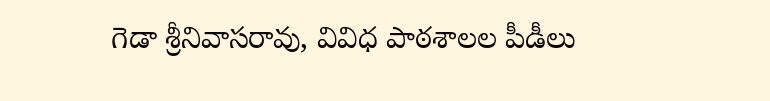గెడా శ్రీనివాసరావు, వివిధ పాఠశాలల పీడీలు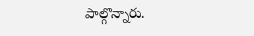పాల్గొన్నారు.